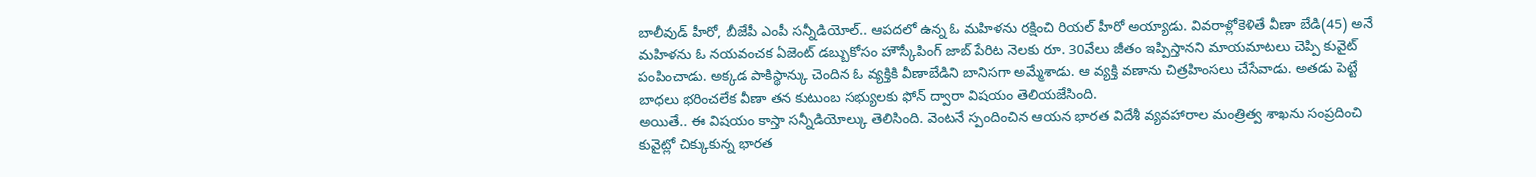బాలీవుడ్ హీరో, బీజేపీ ఎంపీ సన్నీడియోల్.. ఆపదలో ఉన్న ఓ మహిళను రక్షించి రియల్ హీరో అయ్యాడు. వివరాళ్లోకెళితే వీణా బేడి(45) అనే మహిళను ఓ నయవంచక ఏజెంట్ డబ్బుకోసం హౌస్కీపింగ్ జాబ్ పేరిట నెలకు రూ. 30వేలు జీతం ఇప్పిస్తానని మాయమాటలు చెప్పి కువైట్ పంపించాడు. అక్కడ పాకిస్థాన్కు చెందిన ఓ వ్యక్తికి వీణాబేడిని బానిసగా అమ్మేశాడు. ఆ వ్యక్తి వణాను చిత్రహింసలు చేసేవాడు. అతడు పెట్టే బాధలు భరించలేక వీణా తన కుటుంబ సభ్యులకు ఫోన్ ద్వారా విషయం తెలియజేసింది.
అయితే.. ఈ విషయం కాస్తా సన్నీడియోల్కు తెలిసింది. వెంటనే స్పందించిన ఆయన భారత విదేశీ వ్యవహారాల మంత్రిత్వ శాఖను సంప్రదించి కువైట్లో చిక్కుకున్న భారత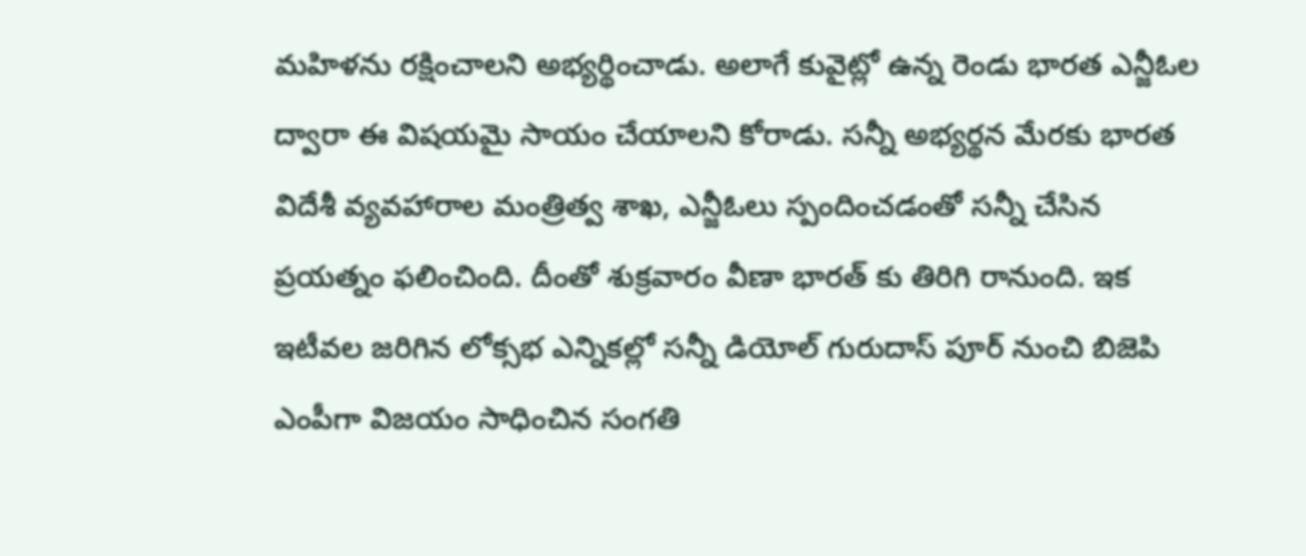మహిళను రక్షించాలని అభ్యర్థించాడు. అలాగే కువైట్లో ఉన్న రెండు భారత ఎన్జీఓల ద్వారా ఈ విషయమై సాయం చేయాలని కోరాడు. సన్నీ అభ్యర్థన మేరకు భారత విదేశీ వ్యవహారాల మంత్రిత్వ శాఖ, ఎన్జీఓలు స్పందించడంతో సన్నీ చేసిన ప్రయత్నం ఫలించింది. దీంతో శుక్రవారం వీణా భారత్ కు తిరిగి రానుంది. ఇక ఇటీవల జరిగిన లోక్సభ ఎన్నికల్లో సన్నీ డియోల్ గురుదాస్ పూర్ నుంచి బిజెపి ఎంపీగా విజయం సాధించిన సంగతి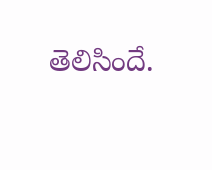తెలిసిందే.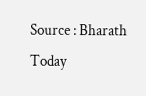Source : Bharath Today